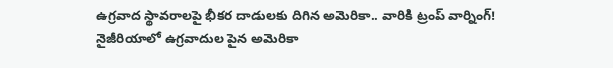ఉగ్రవాద స్థావరాలపై భీకర దాడులకు దిగిన అమెరికా.. వారికి ట్రంప్ వార్నింగ్!
నైజీరియాలో ఉగ్రవాదుల పైన అమెరికా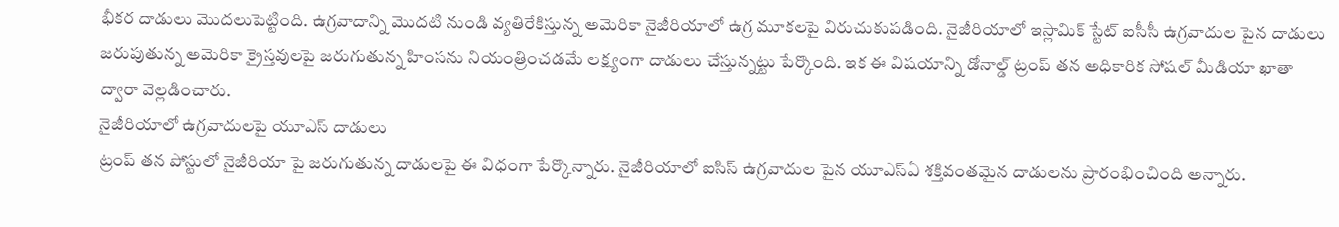భీకర దాడులు మొదలుపెట్టింది. ఉగ్రవాదాన్ని మొదటి నుండి వ్యతిరేకిస్తున్న అమెరికా నైజీరియాలో ఉగ్ర మూకలపై విరుచుకుపడింది. నైజీరియాలో ఇస్లామిక్ స్టేట్ ఐసీసీ ఉగ్రవాదుల పైన దాడులు జరుపుతున్న అమెరికా క్రైస్తవులపై జరుగుతున్న హింసను నియంత్రించడమే లక్ష్యంగా దాడులు చేస్తున్నట్టు పేర్కొంది. ఇక ఈ విషయాన్ని డోనాల్డ్ ట్రంప్ తన అధికారిక సోషల్ మీడియా ఖాతా ద్వారా వెల్లడించారు.
నైజీరియాలో ఉగ్రవాదులపై యూఎస్ దాడులు
ట్రంప్ తన పోస్టులో నైజీరియా పై జరుగుతున్న దాడులపై ఈ విధంగా పేర్కొన్నారు. నైజీరియాలో ఐసిస్ ఉగ్రవాదుల పైన యూఎస్ఏ శక్తివంతమైన దాడులను ప్రారంభించింది అన్నారు.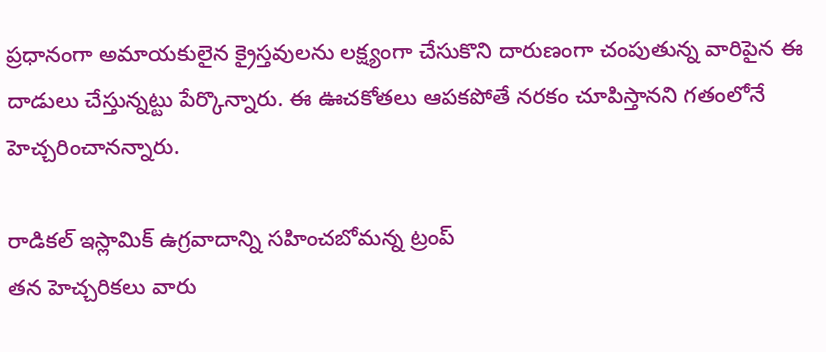ప్రధానంగా అమాయకులైన క్రైస్తవులను లక్ష్యంగా చేసుకొని దారుణంగా చంపుతున్న వారిపైన ఈ దాడులు చేస్తున్నట్టు పేర్కొన్నారు. ఈ ఊచకోతలు ఆపకపోతే నరకం చూపిస్తానని గతంలోనే హెచ్చరించానన్నారు.

రాడికల్ ఇస్లామిక్ ఉగ్రవాదాన్ని సహించబోమన్న ట్రంప్
తన హెచ్చరికలు వారు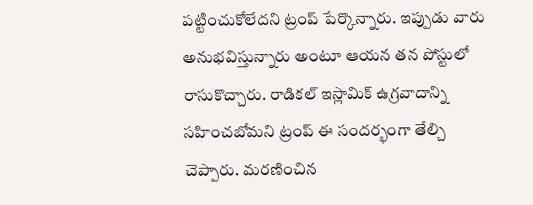పట్టించుకోలేదని ట్రంప్ పేర్కొన్నారు. ఇప్పుడు వారు అనుభవిస్తున్నారు అంటూ ఆయన తన పోస్టులో రాసుకొచ్చారు. రాడికల్ ఇస్లామిక్ ఉగ్రవాదాన్ని సహించబోమని ట్రంప్ ఈ సందర్భంగా తేల్చి చెప్పారు. మరణించిన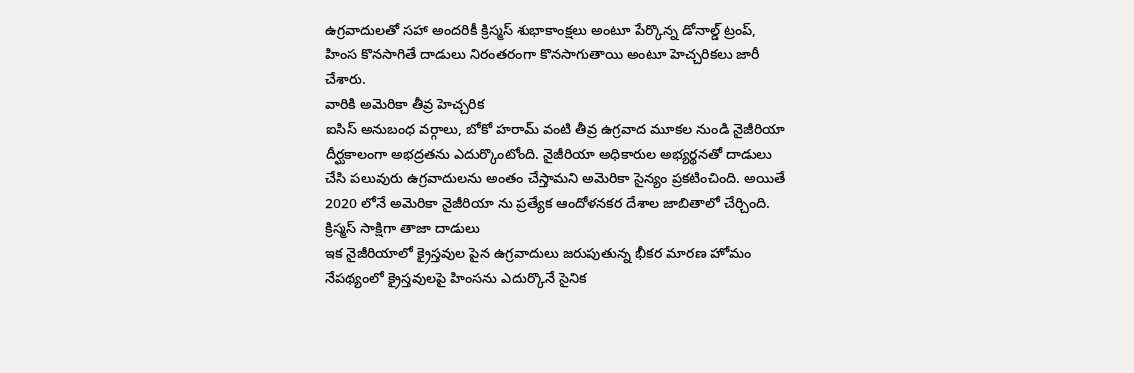ఉగ్రవాదులతో సహా అందరికీ క్రిస్మస్ శుభాకాంక్షలు అంటూ పేర్కొన్న డోనాల్డ్ ట్రంప్, హింస కొనసాగితే దాడులు నిరంతరంగా కొనసాగుతాయి అంటూ హెచ్చరికలు జారీ చేశారు.
వారికి అమెరికా తీవ్ర హెచ్చరిక
ఐసిస్ అనుబంధ వర్గాలు, బోకో హరామ్ వంటి తీవ్ర ఉగ్రవాద మూకల నుండి నైజీరియా దీర్ఘకాలంగా అభద్రతను ఎదుర్కొంటోంది. నైజీరియా అధికారుల అభ్యర్థనతో దాడులు చేసి పలువురు ఉగ్రవాదులను అంతం చేస్తామని అమెరికా సైన్యం ప్రకటించింది. అయితే 2020 లోనే అమెరికా నైజీరియా ను ప్రత్యేక ఆందోళనకర దేశాల జాబితాలో చేర్చింది.
క్రిస్మస్ సాక్షిగా తాజా దాడులు
ఇక నైజీరియాలో క్రైస్తవుల పైన ఉగ్రవాదులు జరుపుతున్న భీకర మారణ హోమం నేపథ్యంలో క్రైస్తవులపై హింసను ఎదుర్కొనే సైనిక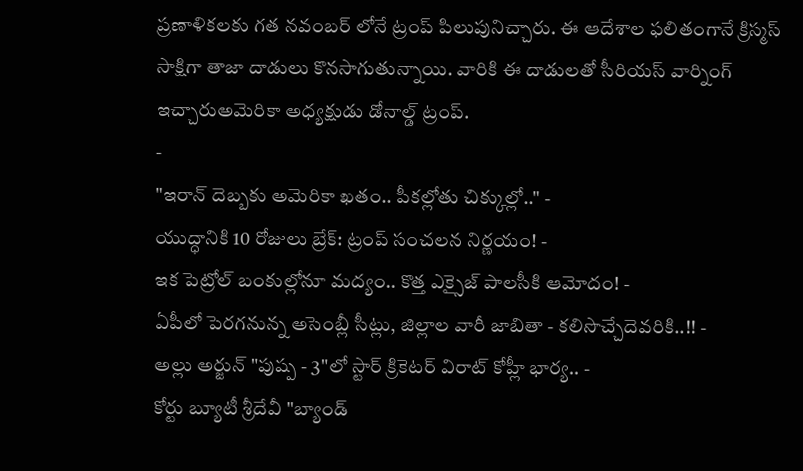ప్రణాళికలకు గత నవంబర్ లోనే ట్రంప్ పిలుపునిచ్చారు. ఈ ఆదేశాల ఫలితంగానే క్రిస్మస్ సాక్షిగా తాజా దాడులు కొనసాగుతున్నాయి. వారికి ఈ దాడులతో సీరియస్ వార్నింగ్ ఇచ్చారుఅమెరికా అధ్యక్షుడు డోనాల్డ్ ట్రంప్.
-
"ఇరాన్ దెబ్బకు అమెరికా ఖతం.. పీకల్లోతు చిక్కుల్లో.." -
యుద్ధానికి 10 రోజులు బ్రేక్: ట్రంప్ సంచలన నిర్ణయం! -
ఇక పెట్రోల్ బంకుల్లోనూ మద్యం.. కొత్త ఎక్సైజ్ పాలసీకి ఆమోదం! -
ఏపీలో పెరగనున్న అసెంబ్లీ సీట్లు, జిల్లాల వారీ జాబితా - కలిసొచ్చేదెవరికి..!! -
అల్లు అర్జున్ "పుష్ప - 3"లో స్టార్ క్రికెటర్ విరాట్ కోహ్లీ భార్య.. -
కోర్టు బ్యూటీ శ్రీదేవీ "బ్యాండ్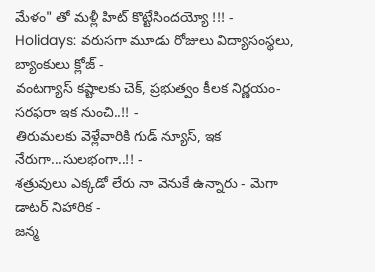మేళం" తో మళ్లీ హిట్ కొట్టేసిందయ్యో !!! -
Holidays: వరుసగా మూడు రోజులు విద్యాసంస్థలు, బ్యాంకులు క్లోజ్ -
వంటగ్యాస్ కష్టాలకు చెక్, ప్రభుత్వం కీలక నిర్ణయం- సరఫరా ఇక నుంచి..!! -
తిరుమలకు వెళ్లేవారికి గుడ్ న్యూస్, ఇక నేరుగా...సులభంగా..!! -
శత్రువులు ఎక్కడో లేరు నా వెనుకే ఉన్నారు - మెగా డాటర్ నిహారిక -
జన్మ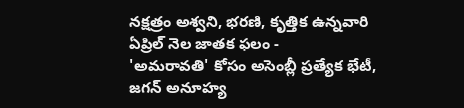నక్షత్రం అశ్వని, భరణి, కృత్తిక ఉన్నవారి ఏప్రిల్ నెల జాతక ఫలం -
'అమరావతి' కోసం అసెంబ్లీ ప్రత్యేక భేటీ, జగన్ అనూహ్య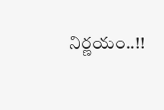నిర్ణయం..!!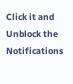Click it and Unblock the Notifications